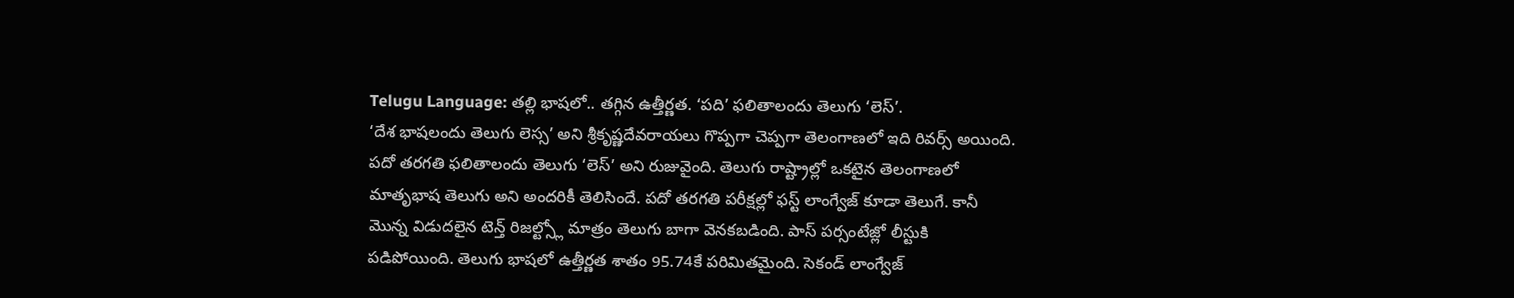Telugu Language: తల్లి భాషలో.. తగ్గిన ఉత్తీర్ణత. ‘పది’ ఫలితాలందు తెలుగు ‘లెస్’.
‘దేశ భాషలందు తెలుగు లెస్స’ అని శ్రీకృష్ణదేవరాయలు గొప్పగా చెప్పగా తెలంగాణలో ఇది రివర్స్ అయింది. పదో తరగతి ఫలితాలందు తెలుగు ‘లెస్’ అని రుజువైంది. తెలుగు రాష్ట్రాల్లో ఒకటైన తెలంగాణలో మాతృభాష తెలుగు అని అందరికీ తెలిసిందే. పదో తరగతి పరీక్షల్లో ఫస్ట్ లాంగ్వేజ్ కూడా తెలుగే. కానీ మొన్న విడుదలైన టెన్త్ రిజల్ట్స్లో మాత్రం తెలుగు బాగా వెనకబడింది. పాస్ పర్సంటేజ్లో లీస్టుకి పడిపోయింది. తెలుగు భాషలో ఉత్తీర్ణత శాతం 95.74కే పరిమితమైంది. సెకండ్ లాంగ్వేజ్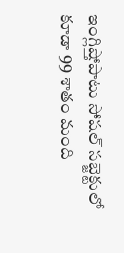ఇంగ్లిష్తోపాటు సోషల్ సబ్జెక్టులో కూడా 99 శాతం మంది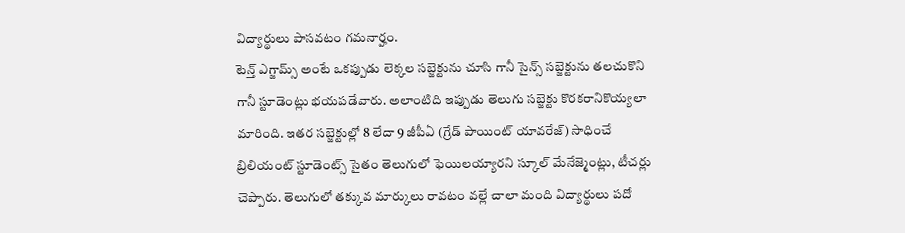విద్యార్థులు పాసవటం గమనార్హం.
టెన్త్ ఎగ్జామ్స్ అంటే ఒకప్పుడు లెక్కల సబ్జెక్టును చూసి గానీ సైన్స్ సబ్జెక్టును తలచుకొని గానీ స్టూడెంట్లు భయపడేవారు. అలాంటిది ఇప్పుడు తెలుగు సబ్జెక్టు కొరకరానికొయ్యలా మారింది. ఇతర సబ్జెక్టుల్లో 8 లేదా 9 జీపీఏ (గ్రేడ్ పాయింట్ యావరేజ్) సాధించే బ్రిలియంట్ స్టూడెంట్స్ సైతం తెలుగులో ఫెయిలయ్యారని స్కూల్ మేనేజ్మెంట్లు, టీచర్లు చెప్పారు. తెలుగులో తక్కువ మార్కులు రావటం వల్లే చాలా మంది విద్యార్థులు పదో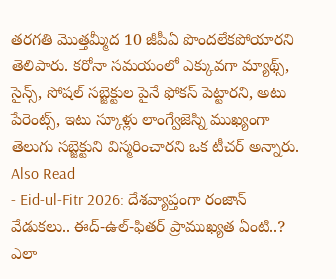తరగతి మొత్తమ్మీద 10 జీపీఏ పొందలేకపోయారని తెలిపారు. కరోనా సమయంలో ఎక్కువగా మ్యాథ్స్, సైన్స్, సోషల్ సబ్జెక్టుల పైనే ఫోకస్ పెట్టారని, అటు పేరెంట్స్, ఇటు స్కూళ్లు లాంగ్వేజెస్ని ముఖ్యంగా తెలుగు సబ్జెక్టుని విస్మరించారని ఒక టీచర్ అన్నారు.
Also Read
- Eid-ul-Fitr 2026: దేశవ్యాప్తంగా రంజాన్ వేడుకలు.. ఈద్-ఉల్-ఫితర్ ప్రాముఖ్యత ఏంటి..? ఎలా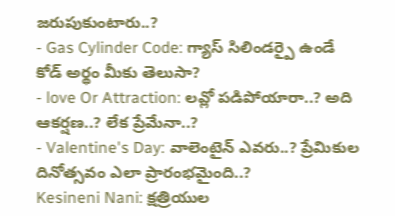జరుపుకుంటారు..?
- Gas Cylinder Code: గ్యాస్ సిలిండర్పై ఉండే కోడ్ అర్థం మీకు తెలుసా?
- love Or Attraction: లవ్లో పడిపోయారా..? అది ఆకర్షణ..? లేక ప్రేమేనా..?
- Valentine's Day: వాలెంటైన్ ఎవరు..? ప్రేమికుల దినోత్సవం ఎలా ప్రారంభమైంది..?
Kesineni Nani: క్షత్రియుల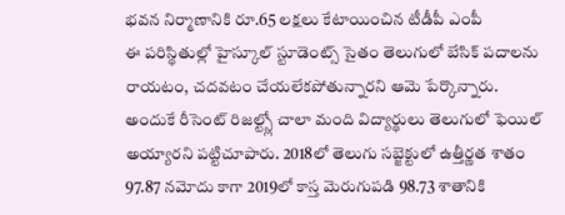భవన నిర్మాణానికి రూ.65 లక్షలు కేటాయించిన టీడీపీ ఎంపీ
ఈ పరిస్థితుల్లో హైస్కూల్ స్టూడెంట్స్ సైతం తెలుగులో బేసిక్ పదాలను రాయటం, చదవటం చేయలేకపోతున్నారని ఆమె పేర్కొన్నారు. అందుకే రీసెంట్ రిజల్ట్స్లో చాలా మంది విద్యార్థులు తెలుగులో ఫెయిల్ అయ్యారని పట్టిచూపారు. 2018లో తెలుగు సబ్జెక్టులో ఉత్తీర్ణత శాతం 97.87 నమోదు కాగా 2019లో కాస్త మెరుగుపడి 98.73 శాతానికి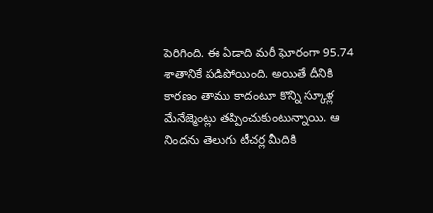పెరిగింది. ఈ ఏడాది మరీ ఘోరంగా 95.74 శాతానికే పడిపోయింది. అయితే దీనికి కారణం తాము కాదంటూ కొన్ని స్కూళ్ల మేనేజ్మెంట్లు తప్పించుకుంటున్నాయి. ఆ నిందను తెలుగు టీచర్ల మీదికి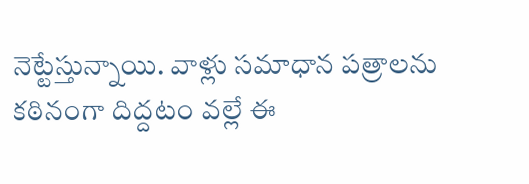నెట్టేస్తున్నాయి. వాళ్లు సమాధాన పత్రాలను కఠినంగా దిద్దటం వల్లే ఈ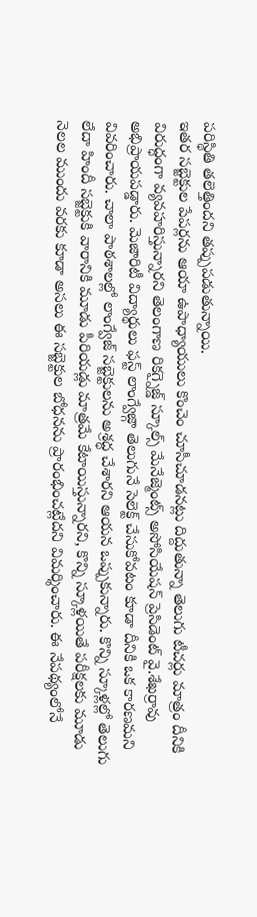పరిస్థితి తలెత్తిందని తప్పుపడుతున్నాయి.
ఇతర సబ్జెక్టుల పేపర్లను ఆయా ఉపాధ్యాయులు కొంచెం చూసీచూడనట్లు దిద్దుతున్నా తెలుగు టీచర్లు మాత్రం దీనికి విరుద్ధంగా వ్యవహరిస్తున్నారని తెలంగాణ రికగ్నైజ్డ్ స్కూల్స్ మేనేజ్మెంట్స్ అసోసియేషన్ ప్రెసిడెంట్ వై.శేఖర్రావు అభిప్రాయపడ్డారు. మెజారిటీ విద్యార్థులు ఫస్ట్ లాంగ్వేజ్గా తెలుగునే సెలెక్ట్ చేసుకోవటం కూడా దీనికి ఒక కారణమని వివరించారు. చాలా పాఠశాలల్లో లాంగ్వేజ్ సబ్జెక్టులను అశ్రద్ధ చేశారని ఆయన ఒప్పుకున్నారు. కొన్ని స్కూళ్లల్లో తెలుగు లేదా హిందీ సబ్జెక్టుకి వారానికి మూడు పీరియడ్లు మాత్రమే కేటాయిస్తున్నారని, కొన్ని స్కూళ్లయితే పరీక్షలకు మూడు నెలల ముందు వరకు కూడా అసలు ఈ సబ్జెక్టుల బోధనను ప్రారంభించట్లేదని విమర్శించారు. ఈ నేపథ్యంలోనే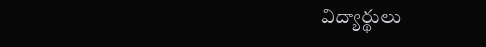విద్యార్థులు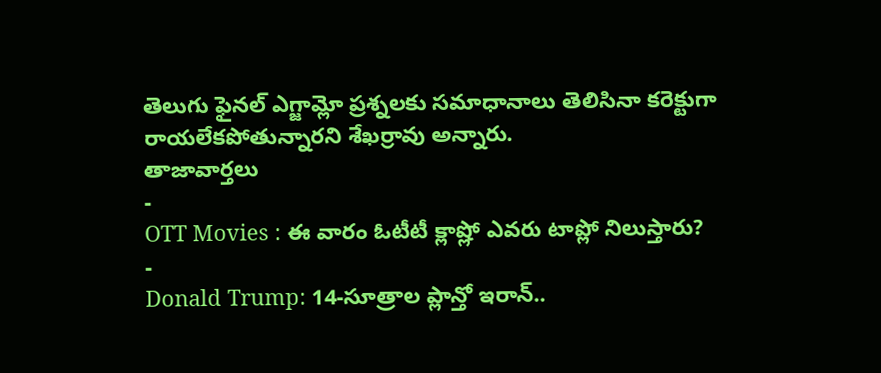తెలుగు ఫైనల్ ఎగ్జామ్లో ప్రశ్నలకు సమాధానాలు తెలిసినా కరెక్టుగా రాయలేకపోతున్నారని శేఖర్రావు అన్నారు.
తాజావార్తలు
-
OTT Movies : ఈ వారం ఓటీటీ క్లాష్లో ఎవరు టాప్లో నిలుస్తారు?
-
Donald Trump: 14-సూత్రాల ప్లాన్తో ఇరాన్..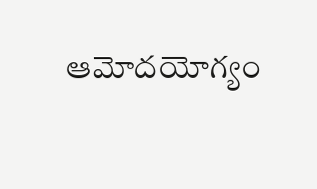ఆమోదయోగ్యం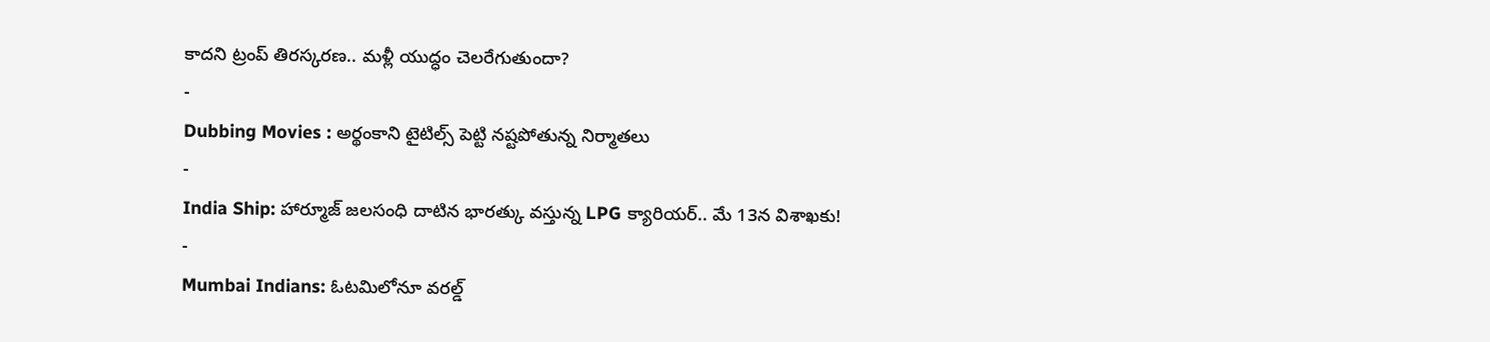కాదని ట్రంప్ తిరస్కరణ.. మళ్లీ యుద్ధం చెలరేగుతుందా?
-
Dubbing Movies : అర్థంకాని టైటిల్స్ పెట్టి నష్టపోతున్న నిర్మాతలు
-
India Ship: హార్మూజ్ జలసంధి దాటిన భారత్కు వస్తున్న LPG క్యారియర్.. మే 13న విశాఖకు!
-
Mumbai Indians: ఓటమిలోనూ వరల్డ్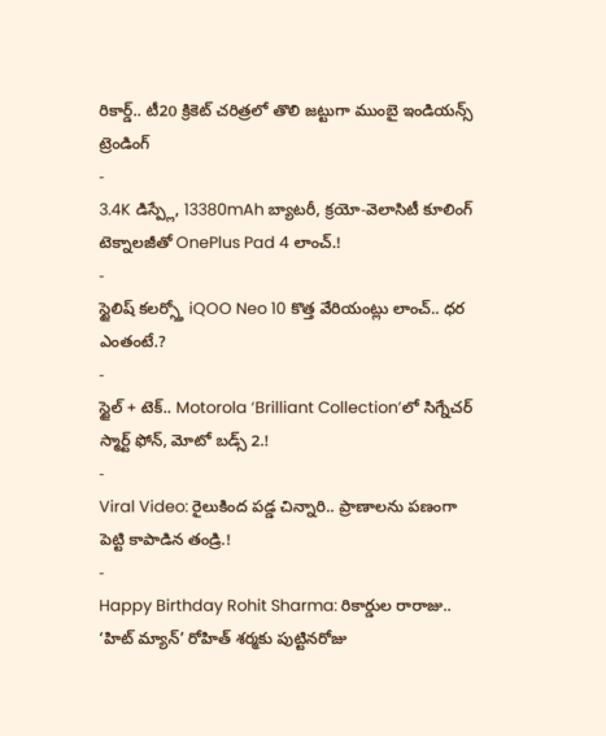రికార్డ్.. టీ20 క్రికెట్ చరిత్రలో తొలి జట్టుగా ముంబై ఇండియన్స్
ట్రెండింగ్
-
3.4K డిస్ప్లే, 13380mAh బ్యాటరీ, క్రయో-వెలాసిటీ కూలింగ్ టెక్నాలజీతో OnePlus Pad 4 లాంచ్.!
-
స్టైలిష్ కలర్స్తో iQOO Neo 10 కొత్త వేరియంట్లు లాంచ్.. ధర ఎంతంటే.?
-
స్టైల్ + టెక్.. Motorola ‘Brilliant Collection’లో సిగ్నేచర్ స్మార్ట్ ఫోన్, మోటో బడ్స్ 2.!
-
Viral Video: రైలుకింద పడ్డ చిన్నారి.. ప్రాణాలను పణంగా పెట్టి కాపాడిన తండ్రి.!
-
Happy Birthday Rohit Sharma: రికార్డుల రారాజు.. ‘హిట్ మ్యాన్’ రోహిత్ శర్మకు పుట్టినరోజు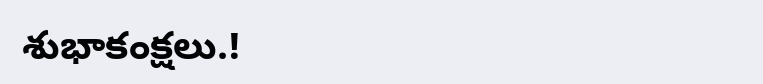శుభాకంక్షలు.!